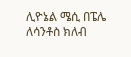ሊዮኔል ሜሲ በፔሌ ለሳንቶስ ክለብ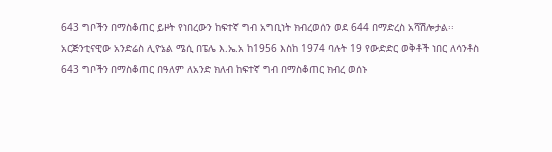643 ግቦችን በማስቆጠር ይዞት የነበረውን ከፍተኛ ግብ አግቢነት ክብረወሰን ወደ 644 በማድረስ አሻሽሎታል፡፡
አርጅንቲናዊው አንድሬስ ሊዮኔል ሜሲ በፔሌ እ.ኤ.አ ከ1956 እስከ 1974 ባሉት 19 የውድድር ወቅቶች ነበር ለሳንቶስ 643 ግቦችን በማስቆጠር በዓለም ለአንድ ክለብ ከፍተኛ ግብ በማስቆጠር ክብረ ወሰኑ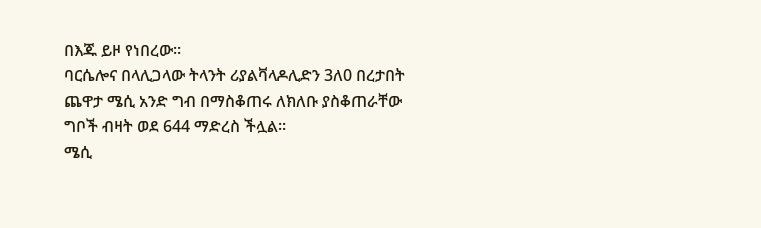በእጁ ይዞ የነበረው፡፡
ባርሴሎና በላሊጋላው ትላንት ሪያልቫላዶሊድን 3ለ0 በረታበት ጨዋታ ሜሲ አንድ ግብ በማስቆጠሩ ለክለቡ ያስቆጠራቸው ግቦች ብዛት ወደ 644 ማድረስ ችሏል፡፡
ሜሲ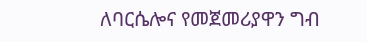ለባርሴሎና የመጀመሪያዋን ግብ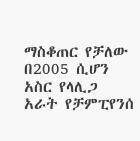ማስቆጠር የቻለው በ2005 ሲሆን አስር የላሊጋ አራት የቻምፒየንሰ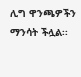ሊግ ዋንጫዎችን ማንሳት ችሏል፡፡